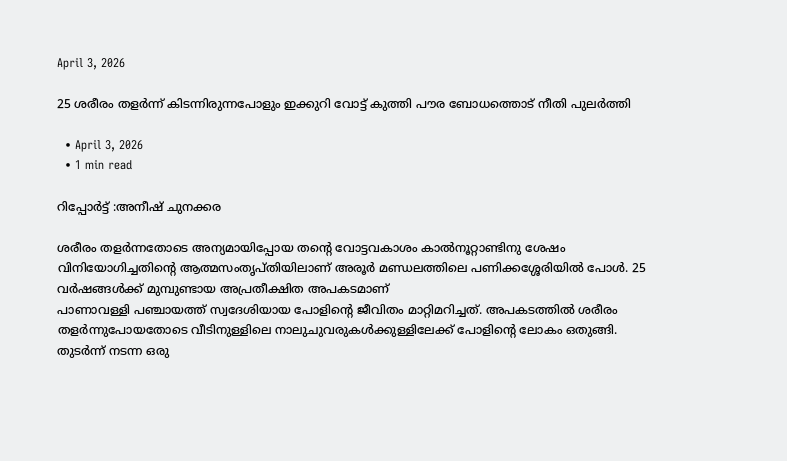April 3, 2026

25 ശരീരം തളർന്ന് കിടന്നിരുന്നപോളും ഇക്കുറി വോട്ട് കുത്തി പൗര ബോധത്തൊട് നീതി പുലർത്തി

  • April 3, 2026
  • 1 min read

റിപ്പോർട്ട്‌ :അനീഷ്‌ ചുനക്കര

ശരീരം തളർന്നതോടെ അന്യമായിപ്പോയ തന്റെ വോട്ടവകാശം കാൽനൂറ്റാണ്ടിനു ശേഷം വിനിയോഗിച്ചതിന്റെ ആത്മസംതൃപ്തിയിലാണ് അരൂർ മണ്ഡലത്തിലെ പണിക്കശ്ശേരിയിൽ പോൾ. 25 വർഷങ്ങൾക്ക് മുമ്പുണ്ടായ അപ്രതീക്ഷിത അപകടമാണ്
പാണാവള്ളി പഞ്ചായത്ത് സ്വദേശിയായ പോളിന്റെ ജീവിതം മാറ്റിമറിച്ചത്. അപകടത്തിൽ ശരീരം തളർന്നുപോയതോടെ വീടിനുള്ളിലെ നാലുചുവരുകൾക്കുള്ളിലേക്ക് പോളിന്റെ ലോകം ഒതുങ്ങി. തുടർന്ന് നടന്ന ഒരു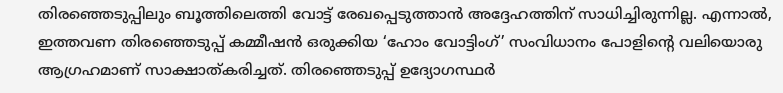തിരഞ്ഞെടുപ്പിലും ബൂത്തിലെത്തി വോട്ട് രേഖപ്പെടുത്താൻ അദ്ദേഹത്തിന് സാധിച്ചിരുന്നില്ല. എന്നാൽ, ഇത്തവണ തിരഞ്ഞെടുപ്പ് കമ്മീഷൻ ഒരുക്കിയ ‘ഹോം വോട്ടിംഗ്’ സംവിധാനം പോളിന്റെ വലിയൊരു ആഗ്രഹമാണ് സാക്ഷാത്കരിച്ചത്. തിരഞ്ഞെടുപ്പ് ഉദ്യോഗസ്ഥർ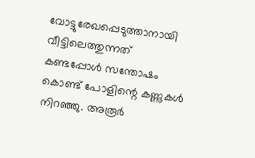വോട്ടുരേഖപ്പെടുത്താനായി വീട്ടിലെത്തുന്നത് കണ്ടപ്പോൾ സന്തോഷം കൊണ്ട് പോളിന്റെ കണ്ണുകൾ നിറഞ്ഞു. അരൂർ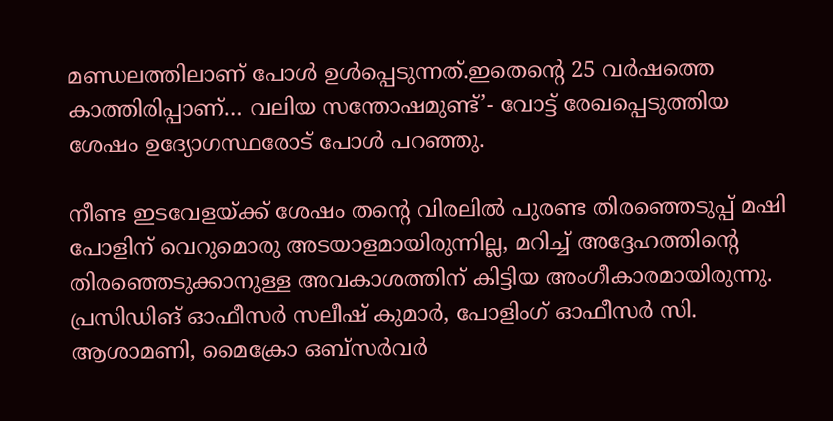മണ്ഡലത്തിലാണ് പോൾ ഉൾപ്പെടുന്നത്.ഇതെന്റെ 25 വർഷത്തെ കാത്തിരിപ്പാണ്… വലിയ സന്തോഷമുണ്ട്’- വോട്ട് രേഖപ്പെടുത്തിയ ശേഷം ഉദ്യോഗസ്ഥരോട് പോൾ പറഞ്ഞു.

നീണ്ട ഇടവേളയ്ക്ക് ശേഷം തന്റെ വിരലിൽ പുരണ്ട തിരഞ്ഞെടുപ്പ് മഷി പോളിന് വെറുമൊരു അടയാളമായിരുന്നില്ല, മറിച്ച് അദ്ദേഹത്തിന്റെ തിരഞ്ഞെടുക്കാനുള്ള അവകാശത്തിന് കിട്ടിയ അംഗീകാരമായിരുന്നു. പ്രസിഡിങ് ഓഫീസർ സലീഷ് കുമാർ, പോളിംഗ് ഓഫീസർ സി. ആശാമണി, മൈക്രോ ഒബ്സർവർ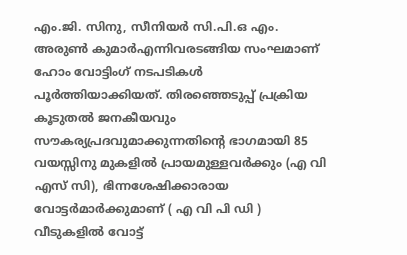എം.ജി. സിനു, സീനിയർ സി.പി.ഒ എം. അരുൺ കുമാർഎന്നിവരടങ്ങിയ സംഘമാണ് ഹോം വോട്ടിംഗ് നടപടികൾ പൂർത്തിയാക്കിയത്. തിരഞ്ഞെടുപ്പ് പ്രക്രിയ കൂടുതൽ ജനകീയവും സൗകര്യപ്രദവുമാക്കുന്നതിന്റെ ഭാഗമായി 85 വയസ്സിനു മുകളിൽ പ്രായമുള്ളവർക്കും (എ വി എസ് സി), ഭിന്നശേഷിക്കാരായ വോട്ടർമാർക്കുമാണ് ( എ വി പി ഡി ) വീടുകളിൽ വോട്ട്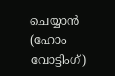ചെയ്യാൻ (ഹോം വോട്ടിംഗ്)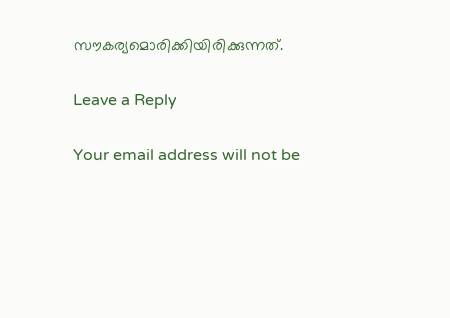സൗകര്യമൊരിക്കിയിരിക്കുന്നത്.

Leave a Reply

Your email address will not be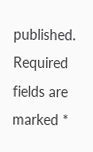published. Required fields are marked *